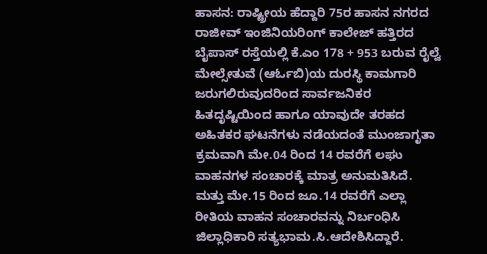ಹಾಸನ: ರಾಷ್ಟ್ರೀಯ ಹೆದ್ದಾರಿ 75ರ ಹಾಸನ ನಗರದ ರಾಜೀವ್ ಇಂಜಿನಿಯರಿಂಗ್ ಕಾಲೇಜ್ ಹತ್ತಿರದ ಬೈಪಾಸ್ ರಸ್ತೆಯಲ್ಲಿ ಕೆ.ಎಂ 178 + 953 ಬರುವ ರೈಲ್ವೆ ಮೇಲ್ಸೇತುವೆ (ಆರ್ಓಬಿ)ಯ ದುರಸ್ಥಿ ಕಾಮಗಾರಿ ಜರುಗಲಿರುವುದರಿಂದ ಸಾರ್ವಜನಿಕರ ಹಿತದೃಷ್ಟಿಯಿಂದ ಹಾಗೂ ಯಾವುದೇ ತರಹದ ಅಹಿತಕರ ಘಟನೆಗಳು ನಡೆಯದಂತೆ ಮುಂಜಾಗೃತಾ ಕ್ರಮವಾಗಿ ಮೇ.04 ರಿಂದ 14 ರವರೆಗೆ ಲಘು ವಾಹನಗಳ ಸಂಚಾರಕ್ಕೆ ಮಾತ್ರ ಅನುಮತಿಸಿದೆ. ಮತ್ತು ಮೇ.15 ರಿಂದ ಜೂ.14 ರವರೆಗೆ ಎಲ್ಲಾ ರೀತಿಯ ವಾಹನ ಸಂಚಾರವನ್ನು ನಿರ್ಬಂಧಿಸಿ ಜಿಲ್ಲಾಧಿಕಾರಿ ಸತ್ಯಭಾಮ.ಸಿ.ಆದೇಶಿಸಿದ್ದಾರೆ.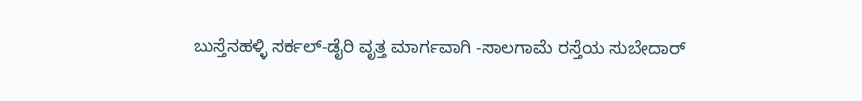ಬುಸ್ತೆನಹಳ್ಳಿ ಸರ್ಕಲ್-ಡೈರಿ ವೃತ್ತ ಮಾರ್ಗವಾಗಿ -ಸಾಲಗಾಮೆ ರಸ್ತೆಯ ಸುಬೇದಾರ್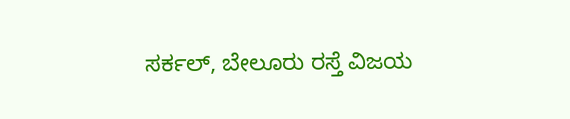ಸರ್ಕಲ್, ಬೇಲೂರು ರಸ್ತೆ ವಿಜಯ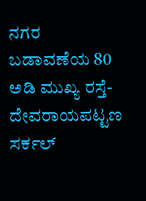ನಗರ ಬಡಾವಣೆಯ 80 ಅಡಿ ಮುಖ್ಯ ರಸ್ತೆ-ದೇವರಾಯಪಟ್ಟಣ ಸರ್ಕಲ್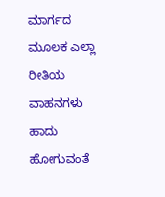ಮಾರ್ಗದ ಮೂಲಕ ಎಲ್ಲಾ ರೀತಿಯ ವಾಹನಗಳು ಹಾದು ಹೋಗುವಂತೆ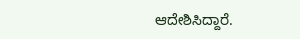ಆದೇಶಿಸಿದ್ದಾರೆ.